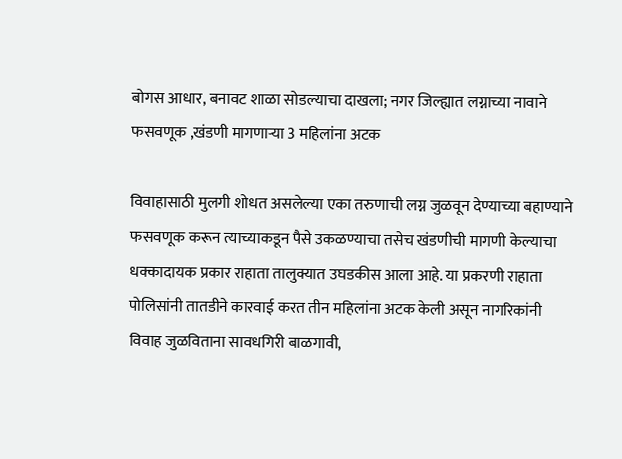बोगस आधार, बनावट शाळा सोडल्याचा दाखला; नगर जिल्ह्यात लग्नाच्या नावाने फसवणूक ,खंडणी मागणाऱ्या 3 महिलांना अटक

विवाहासाठी मुलगी शोधत असलेल्या एका तरुणाची लग्न जुळवून देण्याच्या बहाण्याने फसवणूक करून त्याच्याकडून पैसे उकळण्याचा तसेच खंडणीची मागणी केल्याचा धक्कादायक प्रकार राहाता तालुक्यात उघडकीस आला आहे. या प्रकरणी राहाता पोलिसांनी तातडीने कारवाई करत तीन महिलांना अटक केली असून नागरिकांनी विवाह जुळविताना सावधगिरी बाळगावी,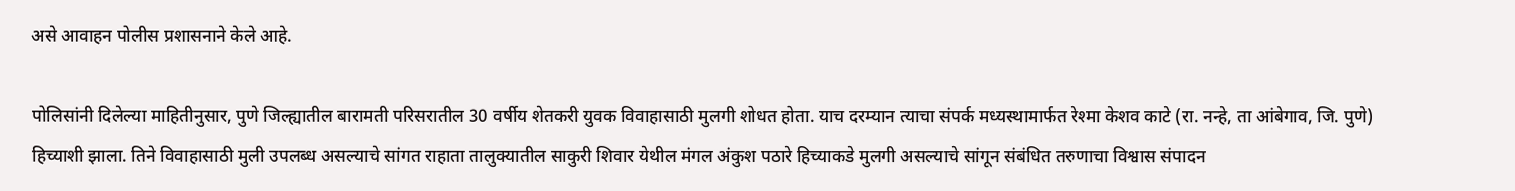असे आवाहन पोलीस प्रशासनाने केले आहे.

पोलिसांनी दिलेल्या माहितीनुसार, पुणे जिल्ह्यातील बारामती परिसरातील 30 वर्षीय शेतकरी युवक विवाहासाठी मुलगी शोधत होता. याच दरम्यान त्याचा संपर्क मध्यस्थामार्फत रेश्मा केशव काटे (रा. नन्हे, ता आंबेगाव, जि. पुणे) हिच्याशी झाला. तिने विवाहासाठी मुली उपलब्ध असल्याचे सांगत राहाता तालुक्यातील साकुरी शिवार येथील मंगल अंकुश पठारे हिच्याकडे मुलगी असल्याचे सांगून संबंधित तरुणाचा विश्वास संपादन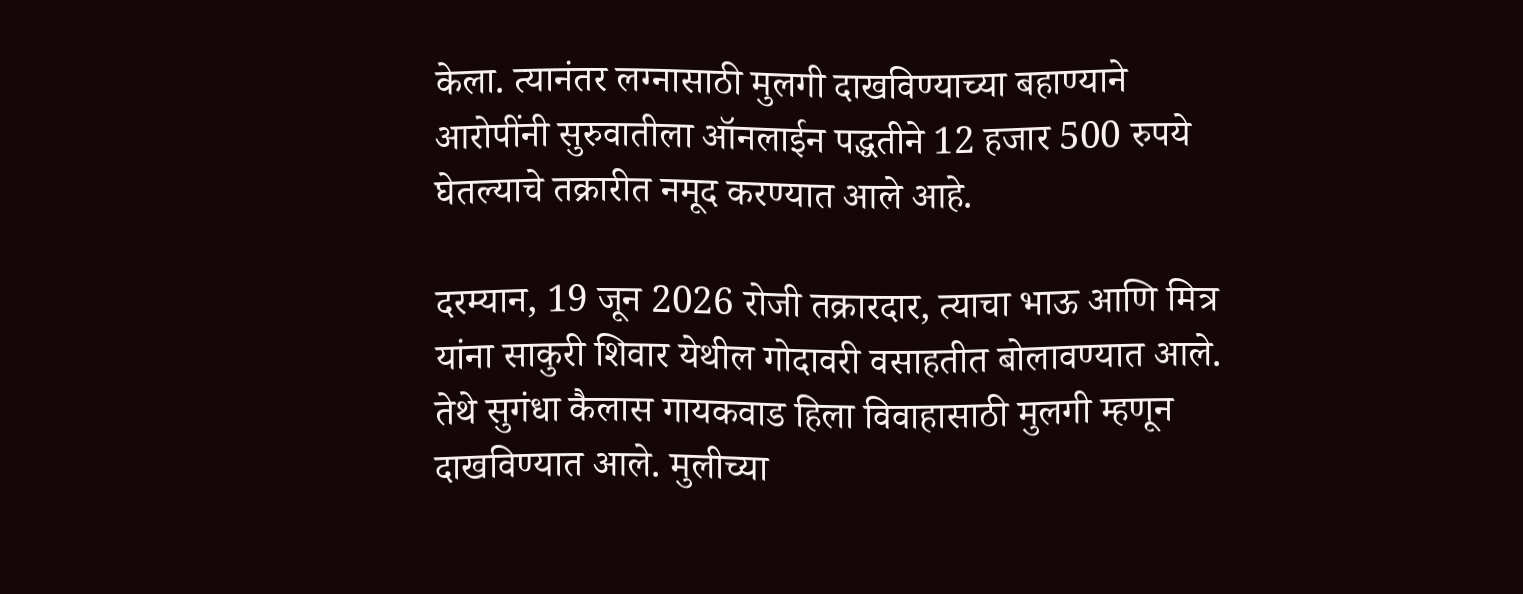केला. त्यानंतर लग्नासाठी मुलगी दाखविण्याच्या बहाण्याने आरोपींनी सुरुवातीला ऑनलाईन पद्धतीने 12 हजार 500 रुपये घेतल्याचे तक्रारीत नमूद करण्यात आले आहे.

दरम्यान, 19 जून 2026 रोजी तक्रारदार, त्याचा भाऊ आणि मित्र यांना साकुरी शिवार येथील गोदावरी वसाहतीत बोलावण्यात आले. तेथे सुगंधा कैलास गायकवाड हिला विवाहासाठी मुलगी म्हणून दाखविण्यात आले. मुलीच्या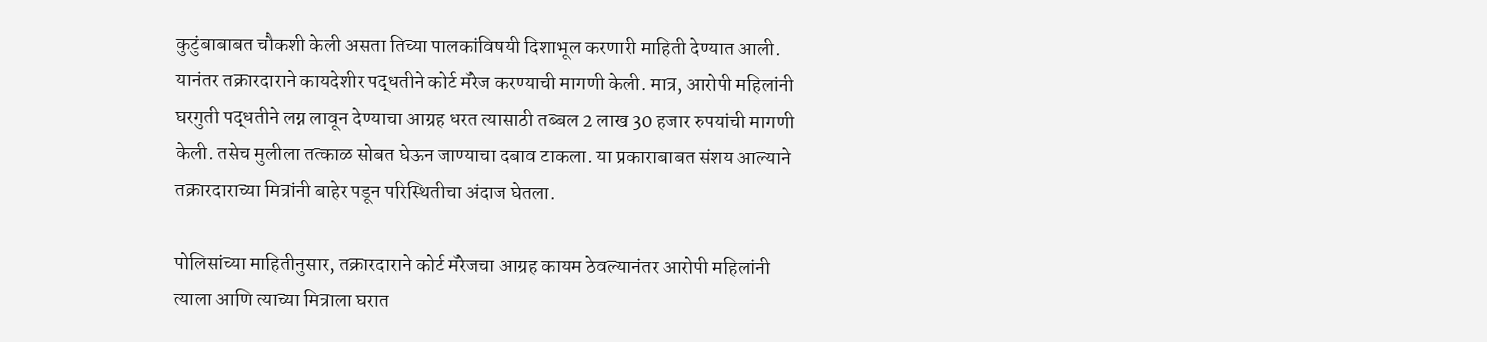कुटुंबाबाबत चौकशी केली असता तिच्या पालकांविषयी दिशाभूल करणारी माहिती देण्यात आली. यानंतर तक्रारदाराने कायदेशीर पद्धतीने कोर्ट मॅरेज करण्याची मागणी केली. मात्र, आरोपी महिलांनी घरगुती पद्धतीने लग्न लावून देण्याचा आग्रह धरत त्यासाठी तब्बल 2 लाख 30 हजार रुपयांची मागणी केली. तसेच मुलीला तत्काळ सोबत घेऊन जाण्याचा दबाव टाकला. या प्रकाराबाबत संशय आल्याने तक्रारदाराच्या मित्रांनी बाहेर पडून परिस्थितीचा अंदाज घेतला.

पोलिसांच्या माहितीनुसार, तक्रारदाराने कोर्ट मॅरेजचा आग्रह कायम ठेवल्यानंतर आरोपी महिलांनी त्याला आणि त्याच्या मित्राला घरात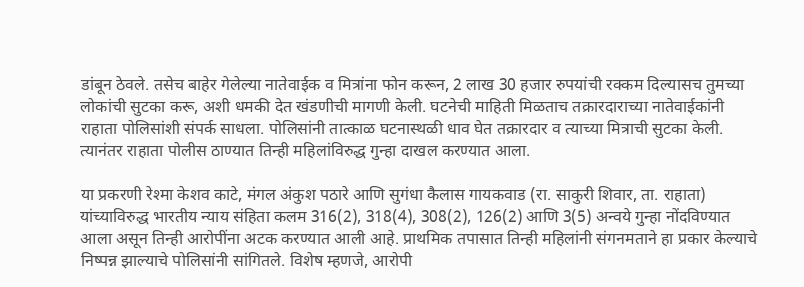डांबून ठेवले. तसेच बाहेर गेलेल्या नातेवाईक व मित्रांना फोन करून, 2 लाख 30 हजार रुपयांची रक्कम दिल्यासच तुमच्या लोकांची सुटका करू, अशी धमकी देत खंडणीची मागणी केली. घटनेची माहिती मिळताच तक्रारदाराच्या नातेवाईकांनी राहाता पोलिसांशी संपर्क साधला. पोलिसांनी तात्काळ घटनास्थळी धाव घेत तक्रारदार व त्याच्या मित्राची सुटका केली. त्यानंतर राहाता पोलीस ठाण्यात तिन्ही महिलांविरुद्ध गुन्हा दाखल करण्यात आला.

या प्रकरणी रेश्मा केशव काटे, मंगल अंकुश पठारे आणि सुगंधा कैलास गायकवाड (रा. साकुरी शिवार, ता. राहाता) यांच्याविरुद्ध भारतीय न्याय संहिता कलम 316(2), 318(4), 308(2), 126(2) आणि 3(5) अन्वये गुन्हा नोंदविण्यात आला असून तिन्ही आरोपींना अटक करण्यात आली आहे. प्राथमिक तपासात तिन्ही महिलांनी संगनमताने हा प्रकार केल्याचे निष्पन्न झाल्याचे पोलिसांनी सांगितले. विशेष म्हणजे, आरोपी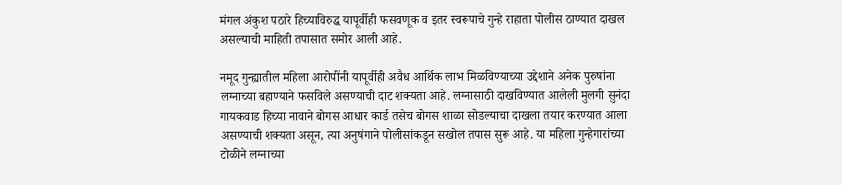मंगल अंकुश पठारे हिच्याविरुद्ध यापूर्वीही फसवणूक व इतर स्वरूपाचे गुन्हे राहाता पोलीस ठाण्यात दाखल असल्याची माहिती तपासात समोर आली आहे.

नमूद गुन्ह्यातील महिला आरोपींनी यापूर्वीही अवैध आर्थिक लाभ मिळविण्याच्या उद्देशाने अनेक पुरुषांना लग्नाच्या बहाण्याने फसविले असण्याची दाट शक्यता आहे. लग्नासाठी दाखविण्यात आलेली मुलगी सुनंदा गायकवाड हिच्या नावाने बोगस आधार कार्ड तसेच बोगस शाळा सोडल्याचा दाखला तयार करण्यात आला असण्याची शक्यता असून, त्या अनुषंगाने पोलीसांकडून सखोल तपास सुरू आहे. या महिला गुन्हेगारांच्या टोळीने लग्नाच्या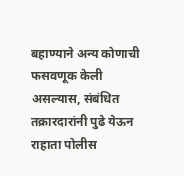बहाण्याने अन्य कोणाची फसवणूक केली असल्यास, संबंधित तक्रारदारांनी पुढे येऊन राहाता पोलीस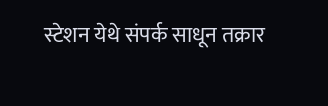स्टेशन येथे संपर्क साधून तक्रार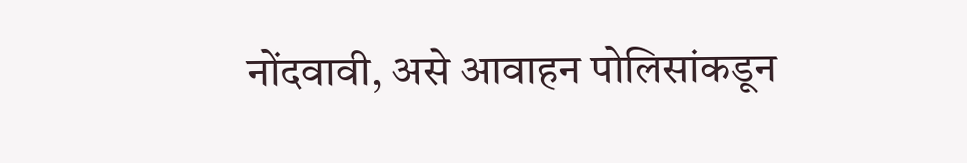नोंदवावी, असे आवाहन पोलिसांकडून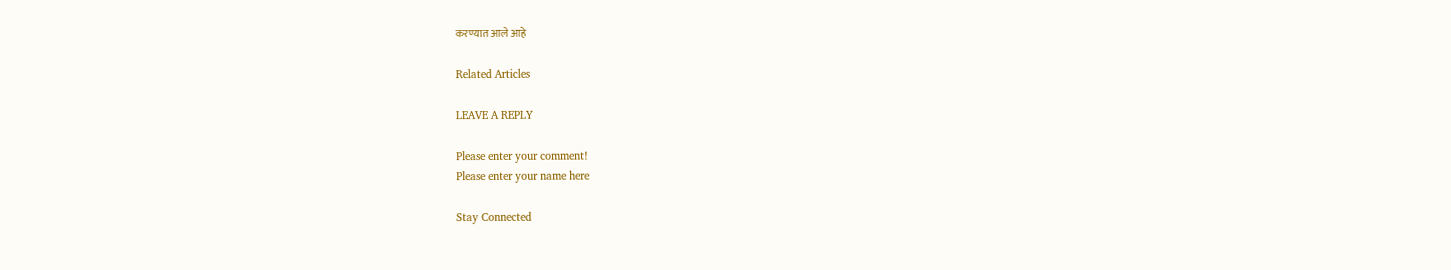करण्यात आले आहे

Related Articles

LEAVE A REPLY

Please enter your comment!
Please enter your name here

Stay Connected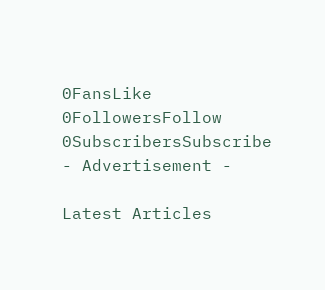0FansLike
0FollowersFollow
0SubscribersSubscribe
- Advertisement -

Latest Articles